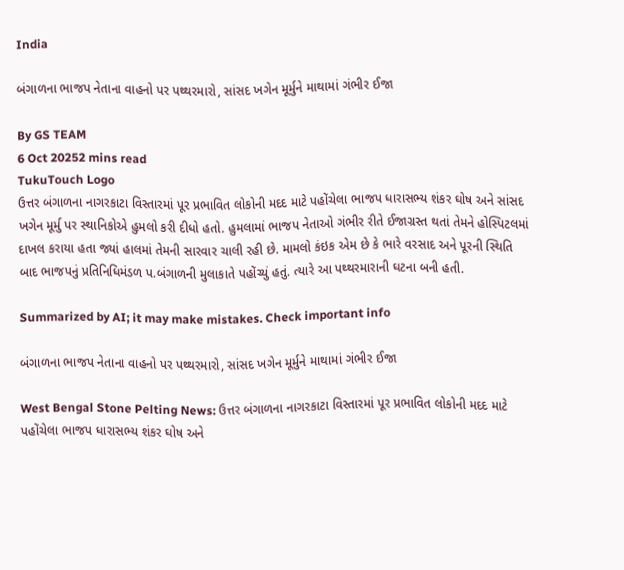India

બંગાળના ભાજપ નેતાના વાહનો પર પથ્થરમારો, સાંસદ ખગેન મૂર્મુને માથામાં ગંભીર ઈજા

By GS TEAM
6 Oct 20252 mins read
TukuTouch Logo
ઉત્તર બંગાળના નાગરકાટા વિસ્તારમાં પૂર પ્રભાવિત લોકોની મદદ માટે પહોંચેલા ભાજપ ધારાસભ્ય શંકર ઘોષ અને સાંસદ ખગેન મૂર્મુ પર સ્થાનિકોએ હુમલો કરી દીધો હતો. હુમલામાં ભાજપ નેતાઓ ગંભીર રીતે ઈજાગ્રસ્ત થતાં તેમને હોસ્પિટલમાં દાખલ કરાયા હતા જ્યાં હાલમાં તેમની સારવાર ચાલી રહી છે. મામલો કંઇક એમ છે કે ભારે વરસાદ અને પૂરની સ્થિતિ બાદ ભાજપનું પ્રતિનિધિમંડળ પ.બંગાળની મુલાકાતે પહોંચ્યું હતું. ત્યારે આ પથ્થરમારાની ઘટના બની હતી.

Summarized by AI; it may make mistakes. Check important info

બંગાળના ભાજપ નેતાના વાહનો પર પથ્થરમારો, સાંસદ ખગેન મૂર્મુને માથામાં ગંભીર ઈજા

West Bengal Stone Pelting News: ઉત્તર બંગાળના નાગરકાટા વિસ્તારમાં પૂર પ્રભાવિત લોકોની મદદ માટે પહોંચેલા ભાજપ ધારાસભ્ય શંકર ઘોષ અને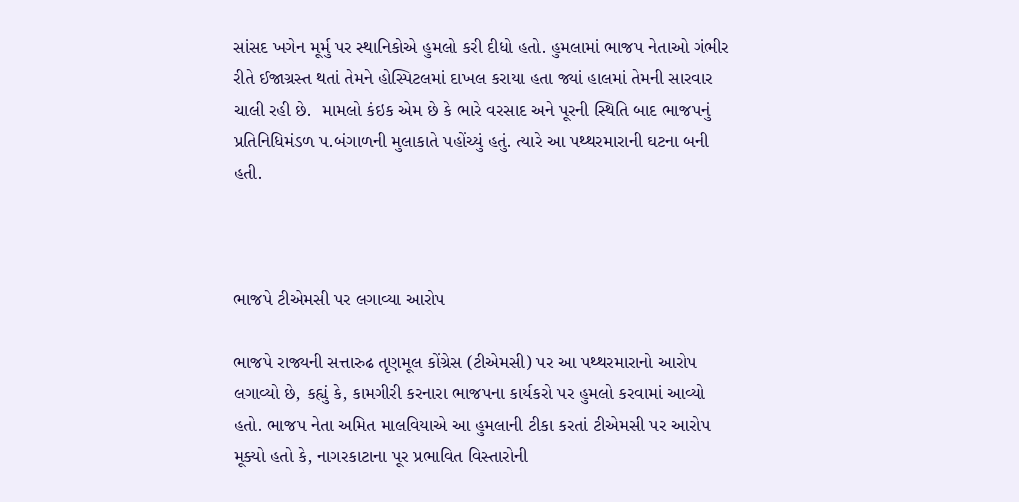સાંસદ ખગેન મૂર્મુ પર સ્થાનિકોએ હુમલો કરી દીધો હતો. હુમલામાં ભાજપ નેતાઓ ગંભીર રીતે ઈજાગ્રસ્ત થતાં તેમને હોસ્પિટલમાં દાખલ કરાયા હતા જ્યાં હાલમાં તેમની સારવાર ચાલી રહી છે.  મામલો કંઇક એમ છે કે ભારે વરસાદ અને પૂરની સ્થિતિ બાદ ભાજપનું પ્રતિનિધિમંડળ પ.બંગાળની મુલાકાતે પહોંચ્યું હતું. ત્યારે આ પથ્થરમારાની ઘટના બની હતી.



ભાજપે ટીએમસી પર લગાવ્યા આરોપ

ભાજપે રાજ્યની સત્તારુઢ તૃણમૂલ કોંગ્રેસ (ટીએમસી) પર આ પથ્થરમારાનો આરોપ લગાવ્યો છે, કહ્યું કે, કામગીરી કરનારા ભાજપના કાર્યકરો પર હુમલો કરવામાં આવ્યો હતો. ભાજપ નેતા અમિત માલવિયાએ આ હુમલાની ટીકા કરતાં ટીએમસી પર આરોપ મૂક્યો હતો કે, નાગરકાટાના પૂર પ્રભાવિત વિસ્તારોની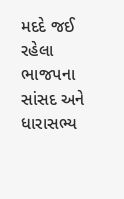મદદે જઈ રહેલા ભાજપના સાંસદ અને ધારાસભ્ય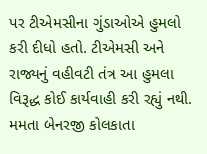પર ટીએમસીના ગુંડાઓએ હુમલો કરી દીધો હતો. ટીએમસી અને રાજ્યનું વહીવટી તંત્ર આ હુમલા વિરૂદ્ધ કોઈ કાર્યવાહી કરી રહ્યું નથી. મમતા બેનરજી કોલકાતા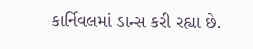કાર્નિવલમાં ડાન્સ કરી રહ્યા છે.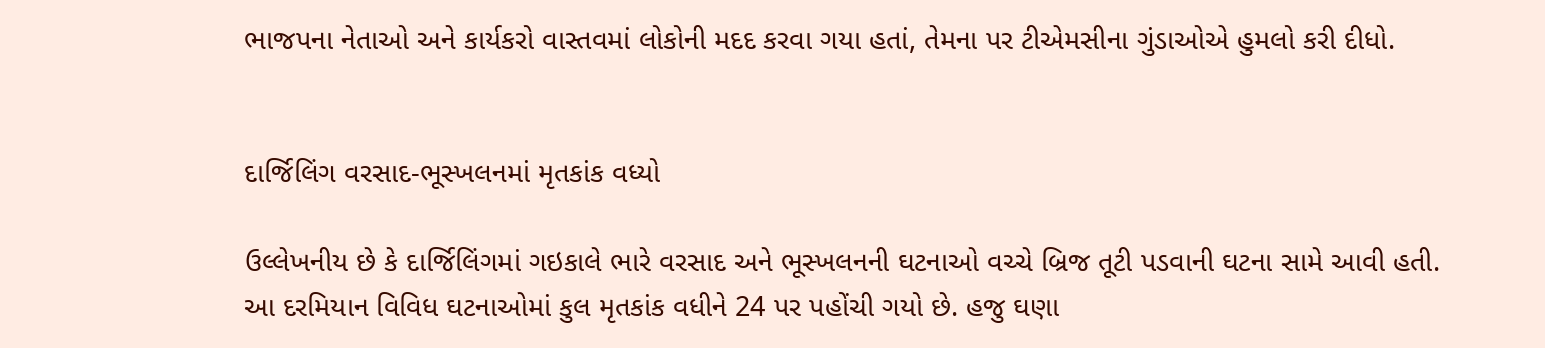ભાજપના નેતાઓ અને કાર્યકરો વાસ્તવમાં લોકોની મદદ કરવા ગયા હતાં, તેમના પર ટીએમસીના ગુંડાઓએ હુમલો કરી દીધો.


દાર્જિલિંગ વરસાદ-ભૂસ્ખલનમાં મૃતકાંક વધ્યો

ઉલ્લેખનીય છે કે દાર્જિલિંગમાં ગઇકાલે ભારે વરસાદ અને ભૂસ્ખલનની ઘટનાઓ વચ્ચે બ્રિજ તૂટી પડવાની ઘટના સામે આવી હતી. આ દરમિયાન વિવિધ ઘટનાઓમાં કુલ મૃતકાંક વધીને 24 પર પહોંચી ગયો છે. હજુ ઘણા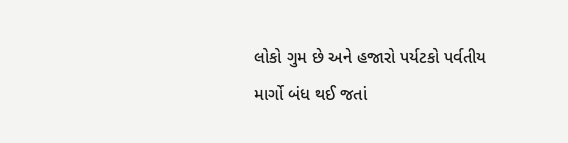લોકો ગુમ છે અને હજારો પર્યટકો પર્વતીય માર્ગો બંધ થઈ જતાં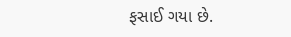ફસાઈ ગયા છે.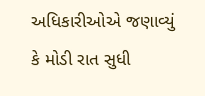અધિકારીઓએ જણાવ્યું કે મોડી રાત સુધી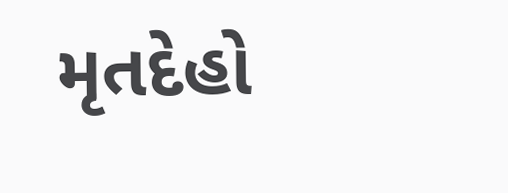મૃતદેહો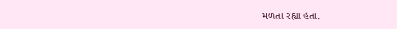મળતા રહ્યા હતા.